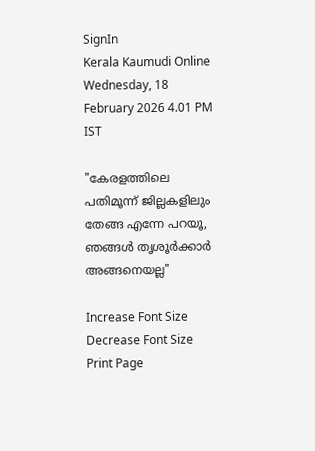SignIn
Kerala Kaumudi Online
Wednesday, 18 February 2026 4.01 PM IST

"കേരളത്തിലെ പതിമൂന്ന് ജില്ലകളിലും തേങ്ങ എന്നേ പറയൂ, ഞങ്ങൾ തൃശൂർക്കാർ അങ്ങനെയല്ല"

Increase Font Size Decrease Font Size Print Page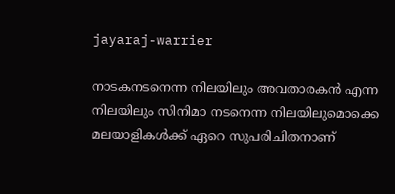jayaraj-warrier

നാടകനടനെന്ന നിലയിലും അവതാരകൻ എന്ന നിലയിലും സിനിമാ നടനെന്ന നിലയിലുമൊക്കെ മലയാളികൾക്ക് ഏറെ സുപരിചിതനാണ്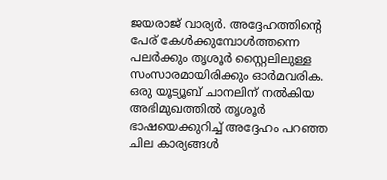ജയരാജ് വാര്യർ. അദ്ദേഹത്തിന്റെ പേര് കേൾക്കുമ്പോൾത്തന്നെ പലർക്കും തൃശൂർ സ്റ്റൈലിലുള്ള സംസാരമായിരിക്കും ഓർമവരിക. ഒരു യൂട്യൂബ് ചാനലിന് നൽകിയ അഭിമുഖത്തിൽ തൃശൂർ ഭാഷയെക്കുറിച്ച് അദ്ദേഹം പറഞ്ഞ ചില കാര്യങ്ങൾ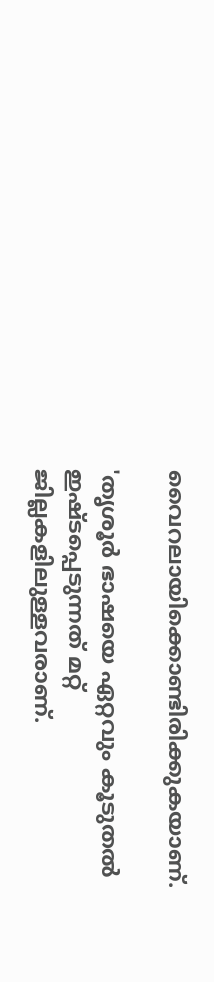വൈറലായിക്കൊണ്ടിരിക്കുകയാണ്.

'തൃശൂർ ഭാഷയെ ഏറ്റവും കൂടുതൽ ഇഷ്ടപ്പെടുന്നത് മറ്റ് ജില്ലകളിലുള്ളവരാണ്.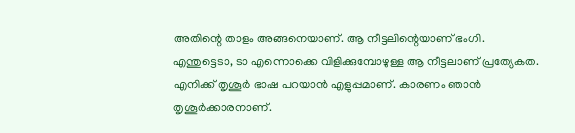അതിന്റെ താളം അങ്ങനെയാണ്. ആ നീട്ടലിന്റെയാണ് ഭംഗി. എന്തുട്ടെടാ, ടാ എന്നൊക്കെ വിളിക്കുമ്പോഴുള്ള ആ നീട്ടലാണ് പ്രത്യേകത. എനിക്ക് തൃശൂർ ഭാഷ പറയാൻ എളുപ്പമാണ്. കാരണം ഞാൻ തൃശൂർക്കാരനാണ്.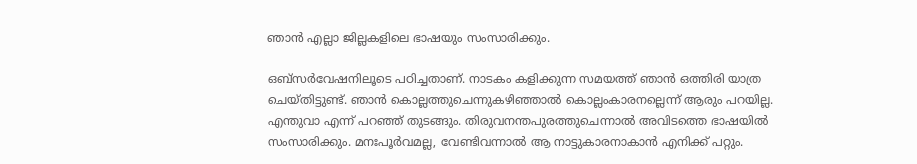ഞാൻ എല്ലാ ജില്ലകളിലെ ഭാഷയും സംസാരിക്കും.

ഒബ്സർവേഷനിലൂടെ പഠിച്ചതാണ്. നാടകം കളിക്കുന്ന സമയത്ത് ഞാൻ ഒത്തിരി യാത്ര ചെയ്തിട്ടുണ്ട്. ഞാൻ കൊല്ലത്തുചെന്നുകഴിഞ്ഞാൽ കൊല്ലംകാരനല്ലെന്ന് ആരും പറയില്ല. എന്തുവാ എന്ന് പറഞ്ഞ് തുടങ്ങും. തിരുവനന്തപുരത്തുചെന്നാൽ അവിടത്തെ ഭാഷയിൽ സംസാരിക്കും. മനഃപൂർവമല്ല, വേണ്ടിവന്നാൽ ആ നാട്ടുകാരനാകാൻ എനിക്ക് പറ്റും.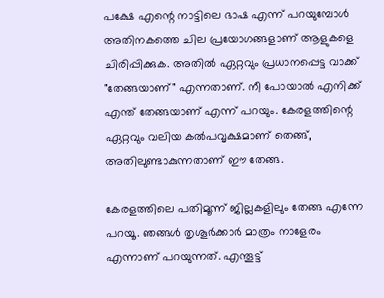പക്ഷേ എന്റെ നാട്ടിലെ ഭാഷ എന്ന് പറയുമ്പോൾ അതിനകത്തെ ചില പ്രയോഗങ്ങളാണ് ആളുകളെ ചിരിപ്പിക്കുക. അതിൽ ഏറ്റവും പ്രധാനപ്പെട്ട വാക്ക് "തേങ്ങയാണ്" എന്നതാണ്. നീ പോയാൽ എനിക്ക് എന്ത് തേങ്ങയാണ് എന്ന് പറയും. കേരളത്തിന്റെ ഏറ്റവും വലിയ കൽപവൃക്ഷമാണ് തെങ്ങ്, അതിലുണ്ടാകുന്നതാണ് ഈ തേങ്ങ.

കേരളത്തിലെ പതിമൂന്ന് ജില്ലകളിലും തേങ്ങ എന്നേ പറയൂ. ഞങ്ങൾ തൃശൂർക്കാർ മാത്രം നാളേരം എന്നാണ് പറയുന്നത്. എന്തൂട്ട്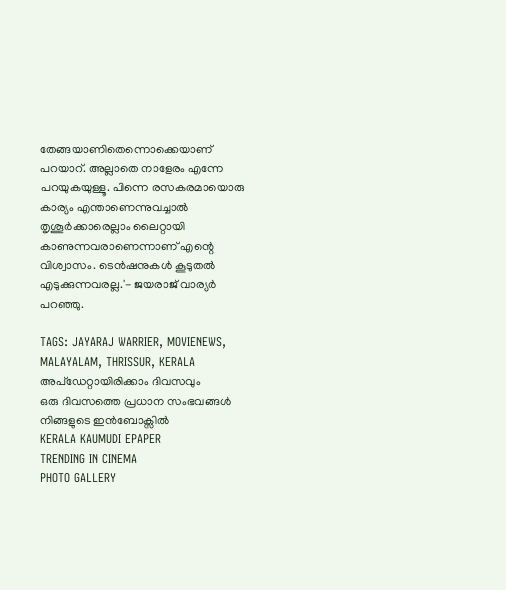തേങ്ങയാണിതെന്നൊക്കെയാണ് പറയാറ്. അല്ലാതെ നാളേരം എന്നേ പറയുകയുള്ളൂ. പിന്നെ രസകരമായൊരു കാര്യം എന്താണെന്നുവച്ചാൽ തൃശൂർക്കാരെല്ലാം ലൈറ്റായി കാണുന്നവരാണെന്നാണ് എന്റെ വിശ്വാസം. ടെൻഷനുകൾ കൂടുതൽ എടുക്കുന്നവരല്ല.'- ജയരാജ് വാര്യർ പറഞ്ഞു.

TAGS: JAYARAJ WARRIER, MOVIENEWS, MALAYALAM, THRISSUR, KERALA
അപ്ഡേറ്റായിരിക്കാം ദിവസവും
ഒരു ദിവസത്തെ പ്രധാന സംഭവങ്ങൾ നിങ്ങളുടെ ഇൻബോക്സിൽ
KERALA KAUMUDI EPAPER
TRENDING IN CINEMA
PHOTO GALLERY